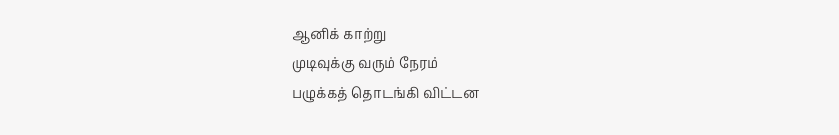ஆனிக் காற்று
முடிவுக்கு வரும் நேரம்
பழுக்கத் தொடங்கி விட்டன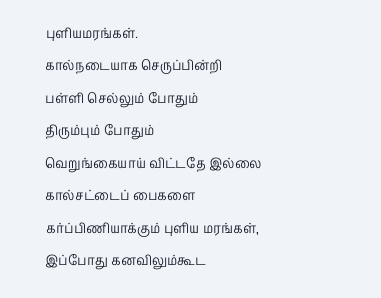புளியமரங்கள்.
கால்நடையாக செருப்பின்றி
பள்ளி செல்லும் போதும்
திரும்பும் போதும்
வெறுங்கையாய் விட்டதே இல்லை
கால்சட்டைப் பைகளை
கர்ப்பிணியாக்கும் புளிய மரங்கள்,
இப்போது கனவிலும்கூட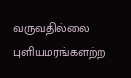வருவதில்லை
புளியமரங்களற்ற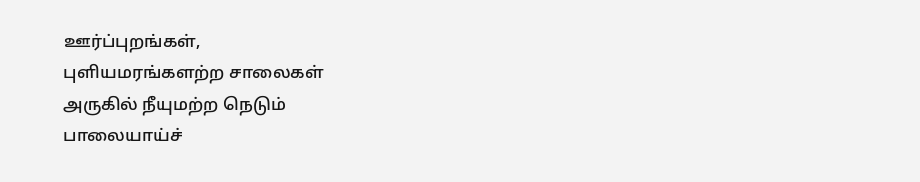ஊர்ப்புறங்கள்,
புளியமரங்களற்ற சாலைகள்
அருகில் நீயுமற்ற நெடும்
பாலையாய்ச்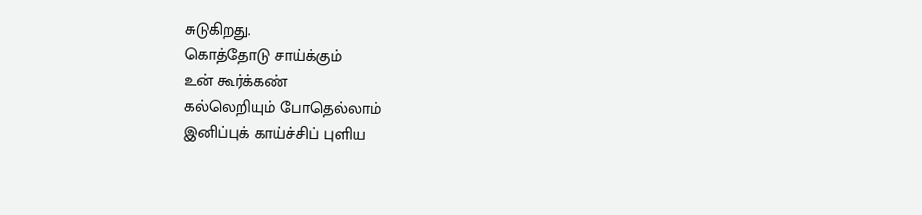சுடுகிறது.
கொத்தோடு சாய்க்கும்
உன் கூர்க்கண்
கல்லெறியும் போதெல்லாம்
இனிப்புக் காய்ச்சிப் புளிய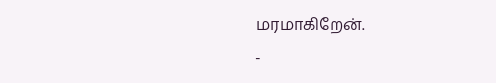மரமாகிறேன்.
-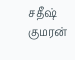சதீஷ் குமரன்